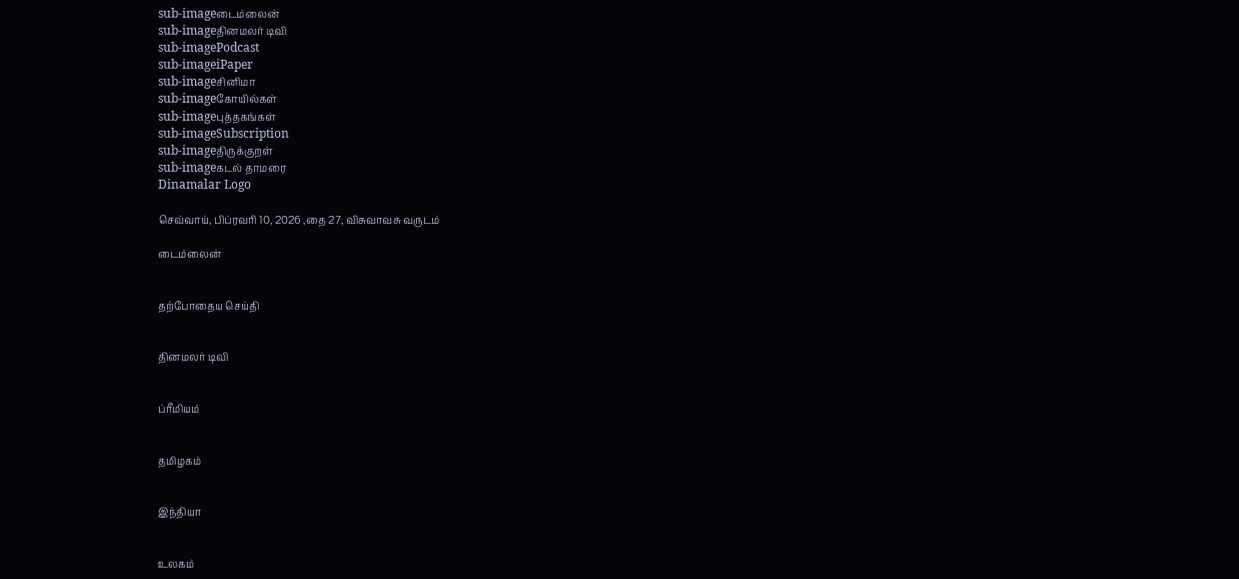sub-imageடைம்லைன்
sub-imageதினமலர் டிவி
sub-imagePodcast
sub-imageiPaper
sub-imageசினிமா
sub-imageகோயில்கள்
sub-imageபுத்தகங்கள்
sub-imageSubscription
sub-imageதிருக்குறள்
sub-imageகடல் தாமரை
Dinamalar Logo

செவ்வாய், பிப்ரவரி 10, 2026 ,தை 27, விசுவாவசு வருடம்

டைம்லைன்


தற்போதைய செய்தி


தினமலர் டிவி


ப்ரீமியம்


தமிழகம்


இந்தியா


உலகம்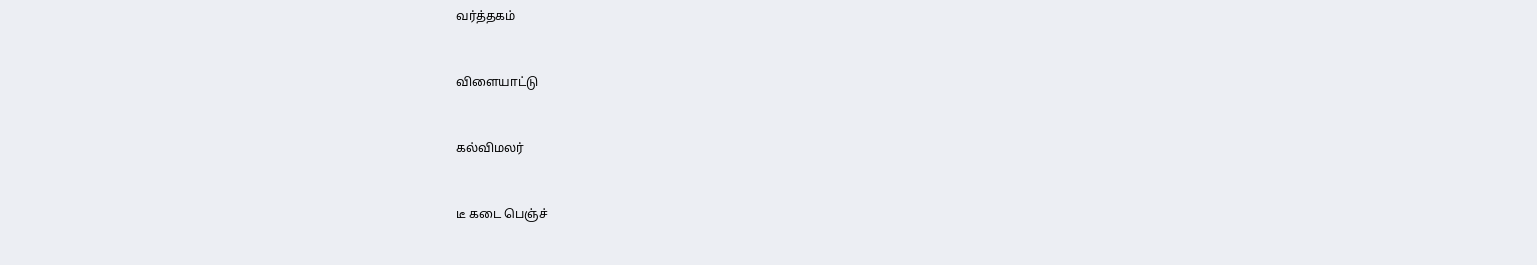வர்த்தகம்


விளையாட்டு


கல்விமலர்


டீ கடை பெஞ்ச்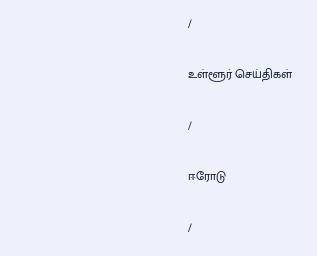/

உள்ளூர் செய்திகள்

/

ஈரோடு

/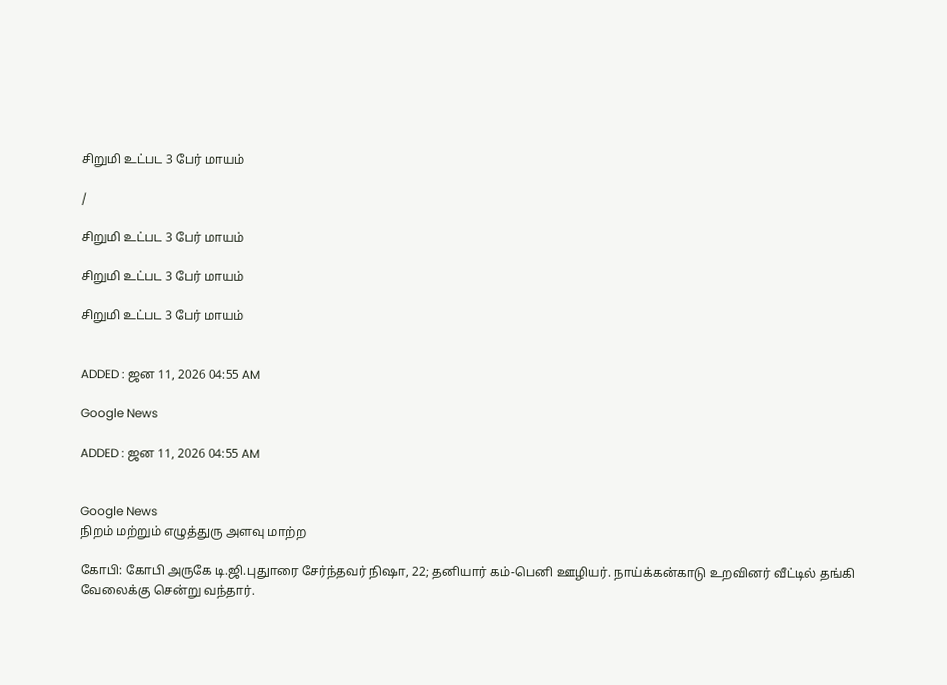சிறுமி உட்பட 3 பேர் மாயம்

/

சிறுமி உட்பட 3 பேர் மாயம்

சிறுமி உட்பட 3 பேர் மாயம்

சிறுமி உட்பட 3 பேர் மாயம்


ADDED : ஜன 11, 2026 04:55 AM

Google News

ADDED : ஜன 11, 2026 04:55 AM


Google News
நிறம் மற்றும் எழுத்துரு அளவு மாற்ற

கோபி: கோபி அருகே டி.ஜி.புதுாரை சேர்ந்தவர் நிஷா, 22; தனியார் கம்-பெனி ஊழியர். நாய்க்கன்காடு உறவினர் வீட்டில் தங்கி வேலைக்கு சென்று வந்தார்.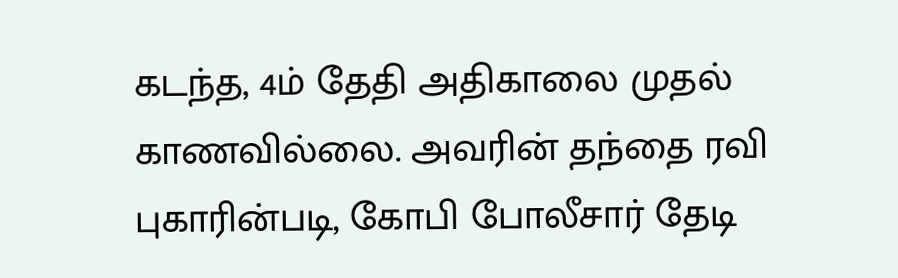கடந்த, 4ம் தேதி அதிகாலை முதல் காணவில்லை. அவரின் தந்தை ரவி புகாரின்படி, கோபி போலீசார் தேடி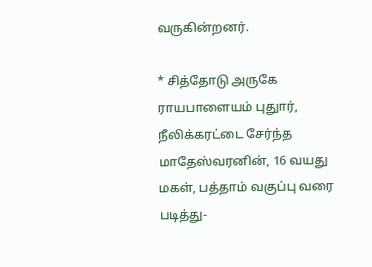வருகின்றனர்.

* சித்தோடு அருகே ராயபாளையம் புதுார், நீலிக்கரட்டை சேர்ந்த மாதேஸ்வரனின், 16 வயது மகள், பத்தாம் வகுப்பு வரை படித்து-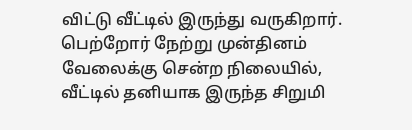விட்டு வீட்டில் இருந்து வருகிறார். பெற்றோர் நேற்று முன்தினம் வேலைக்கு சென்ற நிலையில், வீட்டில் தனியாக இருந்த சிறுமி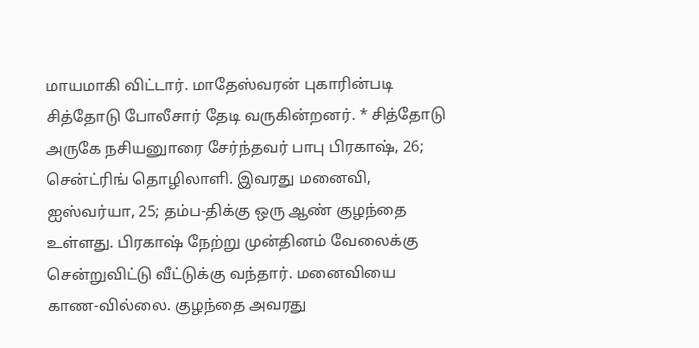மாயமாகி விட்டார். மாதேஸ்வரன் புகாரின்படி சித்தோடு போலீசார் தேடி வருகின்றனர். * சித்தோடு அருகே நசியனுாரை சேர்ந்தவர் பாபு பிரகாஷ், 26; சென்ட்ரிங் தொழிலாளி. இவரது மனைவி, ஐஸ்வர்யா, 25; தம்ப-திக்கு ஒரு ஆண் குழந்தை உள்ளது. பிரகாஷ் நேற்று முன்தினம் வேலைக்கு சென்றுவிட்டு வீட்டுக்கு வந்தார். மனைவியை காண-வில்லை. குழந்தை அவரது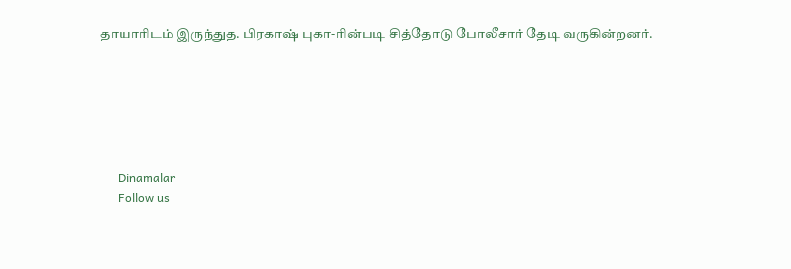தாயாரிடம் இருந்துத. பிரகாஷ் புகா-ரின்படி சித்தோடு போலீசார் தேடி வருகின்றனர்.






      Dinamalar
      Follow us